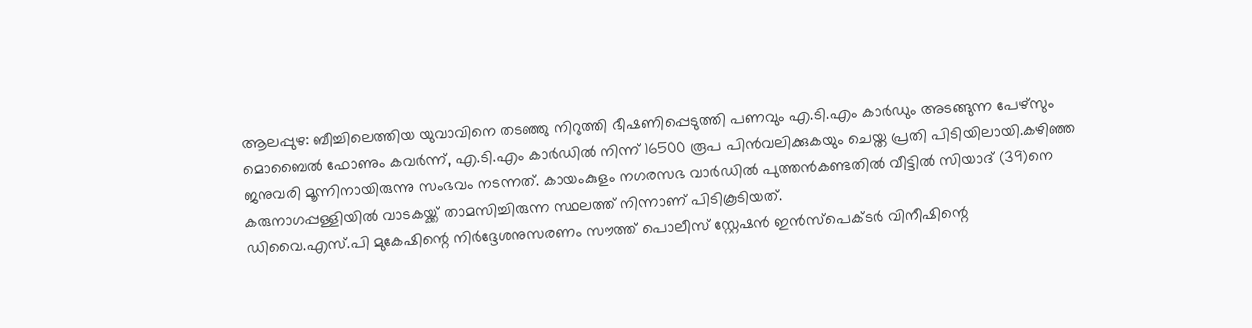ആലപ്പുഴ: ബീച്ചിലെത്തിയ യുവാവിനെ തടഞ്ഞു നിറുത്തി ഭീഷണിപ്പെടുത്തി പണവും എ.ടി.എം കാർഡും അടങ്ങുന്ന പേഴ്സും മൊബൈൽ ഫോണും കവർന്ന്, എ.ടി.എം കാർഡിൽ നിന്ന് 16500 രൂപ പിൻവലിക്കുകയും ചെയ്ത പ്രതി പിടിയിലായി.കഴിഞ്ഞ ജനുവരി മൂന്നിനായിരുന്നു സംഭവം നടന്നത്. കായംകുളം നഗരസഭ വാർഡിൽ പുത്തൻകണ്ടതിൽ വീട്ടിൽ സിയാദ് (39)നെ കരുനാഗപ്പള്ളിയിൽ വാടകയ്ക്ക് താമസിച്ചിരുന്ന സ്ഥലത്ത് നിന്നാണ് പിടികൂടിയത്.
ഡിവൈ.എസ്.പി മുകേഷിന്റെ നിർദ്ദേശനുസരണം സൗത്ത് പൊലീസ് സ്റ്റേഷൻ ഇൻസ്പെക്ടർ വിനീഷിന്റെ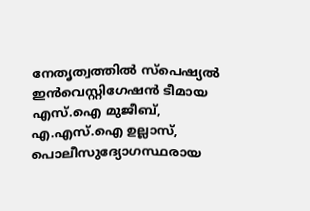നേതൃത്വത്തിൽ സ്പെഷ്യൽ ഇൻവെസ്റ്റിഗേഷൻ ടീമായ എസ്.ഐ മുജീബ്, എ.എസ്.ഐ ഉല്ലാസ്, പൊലീസുദ്യോഗസ്ഥരായ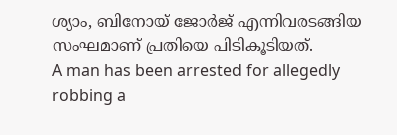ശ്യാം, ബിനോയ് ജോർജ് എന്നിവരടങ്ങിയ സംഘമാണ് പ്രതിയെ പിടികൂടിയത്.
A man has been arrested for allegedly robbing a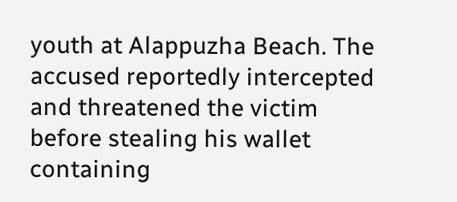youth at Alappuzha Beach. The accused reportedly intercepted and threatened the victim before stealing his wallet containing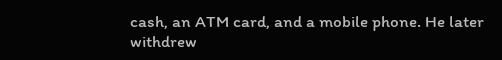cash, an ATM card, and a mobile phone. He later withdrew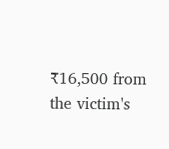₹16,500 from the victim's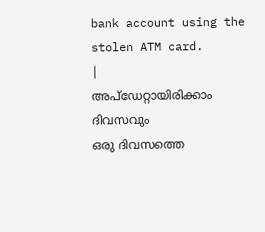bank account using the stolen ATM card.
|
അപ്ഡേറ്റായിരിക്കാം ദിവസവും
ഒരു ദിവസത്തെ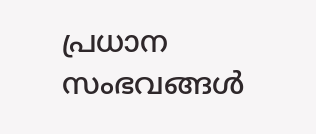പ്രധാന സംഭവങ്ങൾ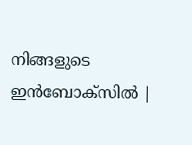നിങ്ങളുടെ ഇൻബോക്സിൽ |